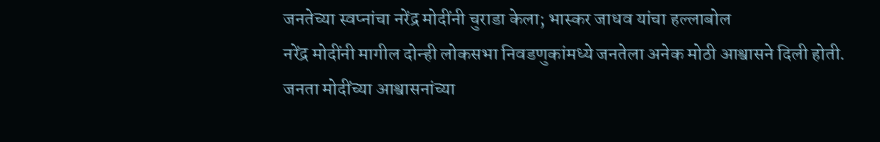जनतेच्या स्वप्नांचा नरेंद्र मोदींनी चुराडा केला; भास्कर जाधव यांचा हल्लाबोल
नरेंद्र मोदींनी मागील दोन्ही लोकसभा निवडणुकांमध्ये जनतेला अनेक मोठी आश्वासने दिली होती. जनता मोदींच्या आश्वासनांच्या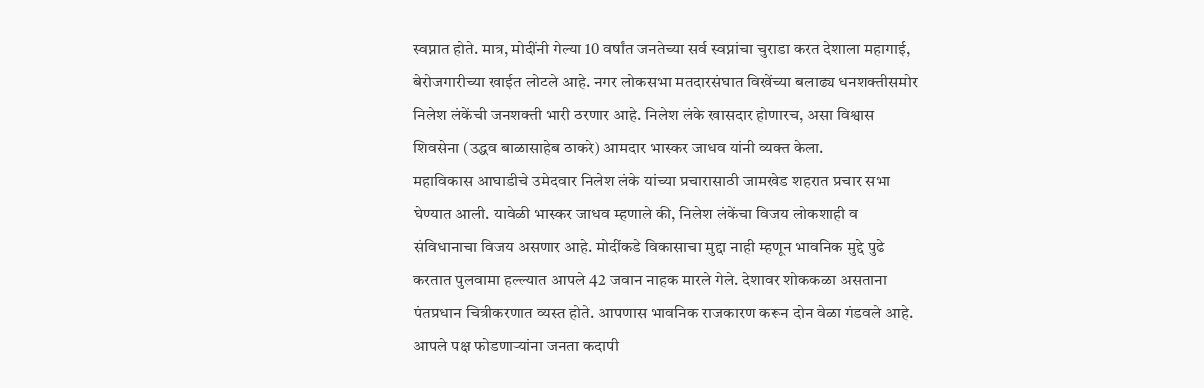स्वप्नात होते. मात्र, मोदींनी गेल्या 10 वर्षांत जनतेच्या सर्व स्वप्नांचा चुराडा करत देशाला महागाई, बेरोजगारीच्या खाईत लोटले आहे. नगर लोकसभा मतदारसंघात विखेंच्या बलाढ्य धनशक्तीसमोर निलेश लंकेंची जनशक्ती भारी ठरणार आहे. निलेश लंके खासदार होणारच, असा विश्वास शिवसेना (उद्धव बाळासाहेब ठाकरे) आमदार भास्कर जाधव यांनी व्यक्त केला.
महाविकास आघाडीचे उमेदवार निलेश लंके यांच्या प्रचारासाठी जामखेड शहरात प्रचार सभा घेण्यात आली. यावेळी भास्कर जाधव म्हणाले की, निलेश लंकेंचा विजय लोकशाही व संविधानाचा विजय असणार आहे. मोदींकडे विकासाचा मुद्दा नाही म्हणून भावनिक मुद्दे पुढे करतात पुलवामा हल्ल्यात आपले 42 जवान नाहक मारले गेले. देशावर शोककळा असताना पंतप्रधान चित्रीकरणात व्यस्त होते. आपणास भावनिक राजकारण करून दोन वेळा गंडवले आहे. आपले पक्ष फोडणाऱ्यांना जनता कदापी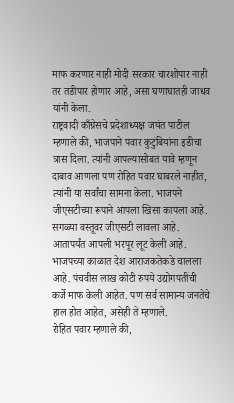माफ करणार नाही मोदी सरकार चारशोपार नाही तर तडीपार होणार आहे, असा घणाघातही जाधव यांनी केला.
राष्ट्रवादी काँग्रेसचे प्रदेशाध्यक्ष जयंत पाटील म्हणाले की, भाजपाने पवार कुटुंबियांना इडीचा त्रास दिला. त्यांनी आपल्यासोबत यावे म्हणून दाबाव आणला पण रोहित पवार घाबरले नाहीत, त्यांनी या सर्वांचा सामना केला. भाजपने जीएसटीच्या रूपाने आपला खिसा कापला आहे. सगळ्या वस्तूवर जीएसटी लावला आहे. आतापर्यंत आपली भरपूर लूट केली आहे. भाजपच्या काळात देश आराजकतेकडे चालला आहे. पंचवीस लाख कोटी रुपये उद्योगपतींची कर्जे माफ केली आहेत. पण सर्व सामान्य जनतेचे हाल होत आहेत, असेही ते म्हणाले.
रोहित पवार म्हणाले की,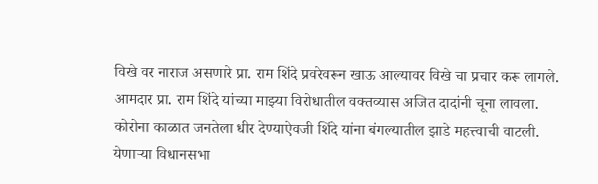विखे वर नाराज असणारे प्रा. राम शिंदे प्रवरेवरून खाऊ आल्यावर विखे चा प्रचार करू लागले. आमदार प्रा. राम शिंदे यांच्या माझ्या विरोधातील वक्तव्यास अजित दादांनी चूना लावला. कोरोना काळात जनतेला धीर देण्याऐवजी शिंदे यांना बंगल्यातील झाडे महत्त्वाची वाटली. येणाऱ्या विधानसभा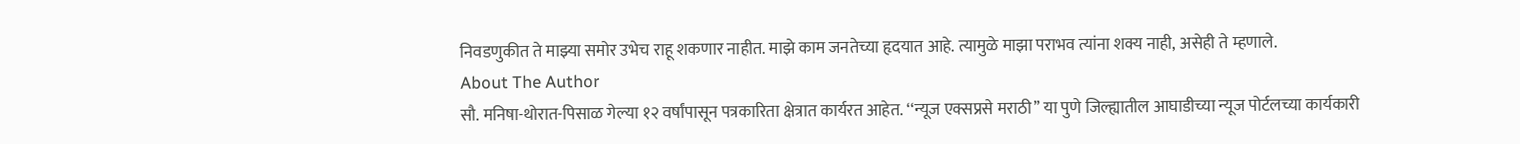निवडणुकीत ते माझ्या समोर उभेच राहू शकणार नाहीत. माझे काम जनतेच्या हृदयात आहे. त्यामुळे माझा पराभव त्यांना शक्य नाही, असेही ते म्हणाले.
About The Author
सौ. मनिषा-थोरात-पिसाळ गेल्या १२ वर्षांपासून पत्रकारिता क्षेत्रात कार्यरत आहेत. ‘‘न्यूज एक्सप्रसे मराठी’’ या पुणे जिल्ह्यातील आघाडीच्या न्यूज पोर्टलच्या कार्यकारी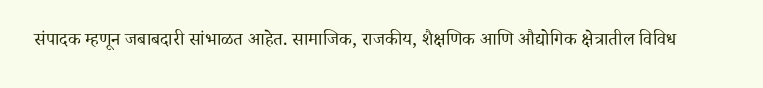संपादक म्हणून जबाबदारी सांभाळत आहेत. सामाजिक, राजकीय, शैक्षणिक आणि औद्योगिक क्षेत्रातील विविध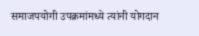समाजपयोगी उपक्रमांमध्ये त्यांनी योगदान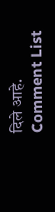दिले आहे.
Comment List